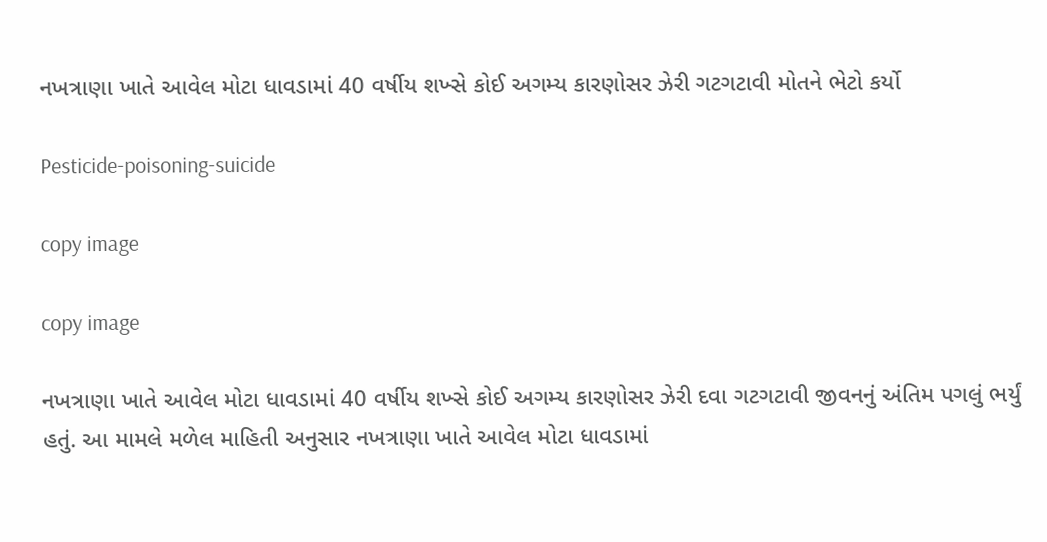નખત્રાણા ખાતે આવેલ મોટા ધાવડામાં 40 વર્ષીય શખ્સે કોઈ અગમ્ય કારણોસર ઝેરી ગટગટાવી મોતને ભેટો કર્યો

Pesticide-poisoning-suicide

copy image

copy image

નખત્રાણા ખાતે આવેલ મોટા ધાવડામાં 40 વર્ષીય શખ્સે કોઈ અગમ્ય કારણોસર ઝેરી દવા ગટગટાવી જીવનનું અંતિમ પગલું ભર્યું હતું. આ મામલે મળેલ માહિતી અનુસાર નખત્રાણા ખાતે આવેલ મોટા ધાવડામાં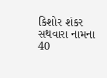કિશોર શંકર સથવારા નામના 40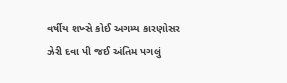વર્ષીય શખ્સે કોઈ અગમ્ય કારણોસર ઝેરી દવા પી જઈ અંતિમ પગલું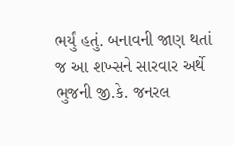ભર્યું હતું. બનાવની જાણ થતાં જ આ શખ્સને સારવાર અર્થે ભુજની જી.કે. જનરલ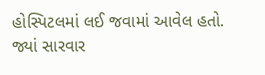હોસ્પિટલમાં લઈ જવામાં આવેલ હતો. જ્યાં સારવાર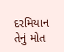દરમિયાન તેનું મોત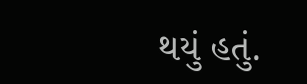થયું હતું.